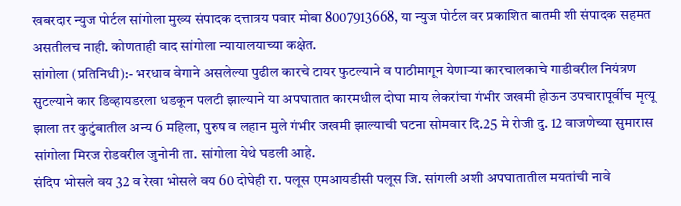खबरदार न्युज पोर्टल सांगोला मुख्य संपादक दत्तात्रय पवार मोबा 8007913668, या न्युज पोर्टल वर प्रकाशित बातमी शी संपादक सहमत असतीलच नाही. कोणताही वाद सांगोला न्यायालयाच्या कक्षेत.
सांगोला (प्रतिनिधी):- भरधाव वेगाने असलेल्या पुढील कारचे टायर फुटल्याने व पाठीमागून येणाऱ्या कारचालकाचे गाडीवरील नियंत्रण सुटल्याने कार डिव्हायडरला धडकून पलटी झाल्याने या अपघातात कारमधील दोघा माय लेकरांचा गंभीर जखमी होऊन उपचारापूर्वीच मृत्यू झाला तर कुटुंबातील अन्य 6 महिला, पुरुष व लहान मुले गंभीर जखमी झाल्याची घटना सोमवार दि.25 मे रोजी दु. 12 वाजणेच्या सुमारास सांगोला मिरज रोडवरील जुनोनी ता. सांगोला येथे घडली आहे.
संदिप भोसले वय 32 व रेखा भोसले वय 60 दोघेही रा. पलूस एमआयडीसी पलूस जि. सांगली अशी अपघातातील मयतांची नावे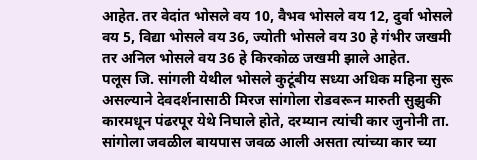आहेत. तर वेदांत भोसले वय 10, वैभव भोसले वय 12, दुर्वा भोसले वय 5, विद्या भोसले वय 36, ज्योती भोसले वय 30 हे गंभीर जखमी तर अनिल भोसले वय 36 हे किरकोळ जखमी झाले आहेत.
पलूस जि. सांगली येथील भोसले कुटूंबीय सध्या अधिक महिना सुरू असल्याने देवदर्शनासाठी मिरज सांगोला रोडवरून मारुती सुझुकी कारमधून पंढरपूर येथे निघाले होते, दरम्यान त्यांची कार जुनोनी ता. सांगोला जवळील बायपास जवळ आली असता त्यांच्या कार च्या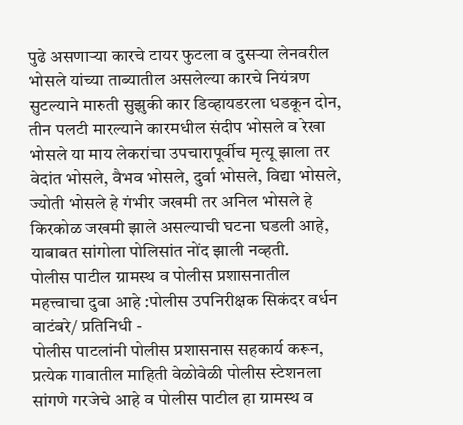पुढे असणाऱ्या कारचे टायर फुटला व दुसऱ्या लेनवरील भोसले यांच्या ताब्यातील असलेल्या कारचे नियंत्रण सुटल्याने मारुती सुझुकी कार डिव्हायडरला धडकून दोन, तीन पलटी मारल्याने कारमधील संदीप भोसले व रेखा भोसले या माय लेकरांचा उपचारापूर्वीच मृत्यू झाला तर वेदांत भोसले, वैभव भोसले, दुर्वा भोसले, विद्या भोसले, ज्योती भोसले हे गंभीर जखमी तर अनिल भोसले हे किरकोळ जखमी झाले असल्याची घटना घडली आहे, याबाबत सांगोला पोलिसांत नोंद झाली नव्हती.
पोलीस पाटील ग्रामस्थ व पोलीस प्रशासनातील महत्त्वाचा दुवा आहे :पोलीस उपनिरीक्षक सिकंदर वर्धन
वाटंबरे/ प्रतिनिधी -
पोलीस पाटलांनी पोलीस प्रशासनास सहकार्य करून, प्रत्येक गावातील माहिती वेळोवेळी पोलीस स्टेशनला सांगणे गरजेचे आहे व पोलीस पाटील हा ग्रामस्थ व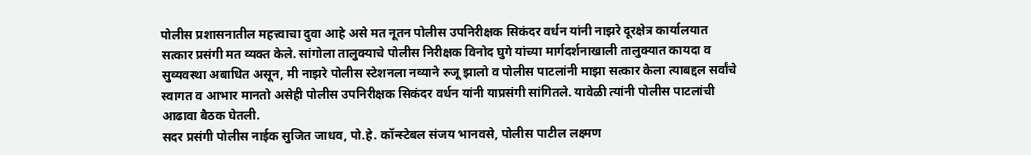पोलीस प्रशासनातील महत्त्वाचा दुवा आहे असे मत नूतन पोलीस उपनिरीक्षक सिकंदर वर्धन यांनी नाझरे दूरक्षेत्र कार्यालयात सत्कार प्रसंगी मत व्यक्त केले. सांगोला तालुक्याचे पोलीस निरीक्षक विनोद घुगे यांच्या मार्गदर्शनाखाली तालुक्यात कायदा व सुव्यवस्था अबाधित असून, मी नाझरे पोलीस स्टेशनला नव्याने रुजू झालो व पोलीस पाटलांनी माझा सत्कार केला त्याबद्दल सर्वांचे स्वागत व आभार मानतो असेही पोलीस उपनिरीक्षक सिकंदर वर्धन यांनी याप्रसंगी सांगितले. यावेळी त्यांनी पोलीस पाटलांची आढावा बैठक घेतली.
सदर प्रसंगी पोलीस नाईक सुजित जाधव, पो.हे. कॉन्स्टेबल संजय भानवसे, पोलीस पाटील लक्ष्मण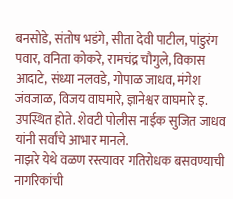बनसोडे, संतोष भडंगे, सीता देवी पाटील, पांडुरंग पवार, वनिता कोकरे, रामचंद्र चौगुले, विकास आदाटे, संध्या नलवडे, गोपाळ जाधव, मंगेश जंवजाळ, विजय वाघमारे, ज्ञानेश्वर वाघमारे इ. उपस्थित होते. शेवटी पोलीस नाईक सुजित जाधव यांनी सर्वांचे आभार मानले.
नाझरे येथे वळण रस्त्यावर गतिरोधक बसवण्याची नागरिकांची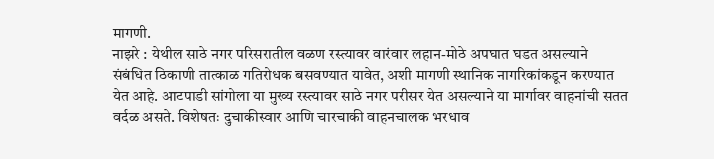मागणी.
नाझरे : येथील साठे नगर परिसरातील वळण रस्त्यावर वारंवार लहान-मोठे अपघात घडत असल्याने संबंधित ठिकाणी तात्काळ गतिरोधक बसवण्यात यावेत, अशी मागणी स्थानिक नागरिकांकडून करण्यात येत आहे. आटपाडी सांगोला या मुख्य रस्त्यावर साठे नगर परीसर येत असल्याने या मार्गावर वाहनांची सतत वर्दळ असते. विशेषतः दुचाकीस्वार आणि चारचाकी वाहनचालक भरधाव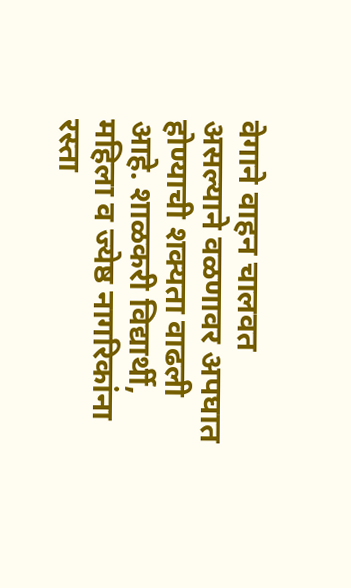वेगाने वाहन चालवत असल्याने वळणावर अपघात होण्याची शक्यता वाढली आहे. शाळकरी विद्यार्थी, महिला व ज्येष्ठ नागरिकांना रस्ता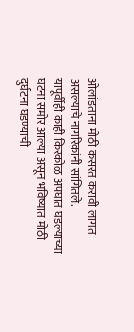ओलांडताना मोठी कसरत करावी लागत असल्याचे नागरिकांनी सांगितले.
यापूर्वीही काही किरकोळ अपघात घडल्याच्या घटना समोर आल्या असून भविष्यात मोठी दुर्घटना घडण्याची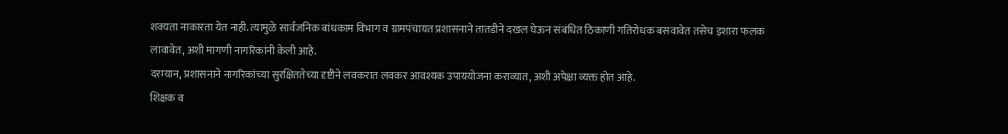शक्यता नाकारता येत नाही. त्यामुळे सार्वजनिक बांधकाम विभाग व ग्रामपंचायत प्रशासनाने तातडीने दखल घेऊन संबंधित ठिकाणी गतिरोधक बसवावेत तसेच इशारा फलक लावावेत, अशी मागणी नागरिकांनी केली आहे.
दरम्यान, प्रशासनाने नागरिकांच्या सुरक्षिततेच्या दृष्टीने लवकरात लवकर आवश्यक उपाययोजना कराव्यात, अशी अपेक्षा व्यक्त होत आहे.
शिक्षक व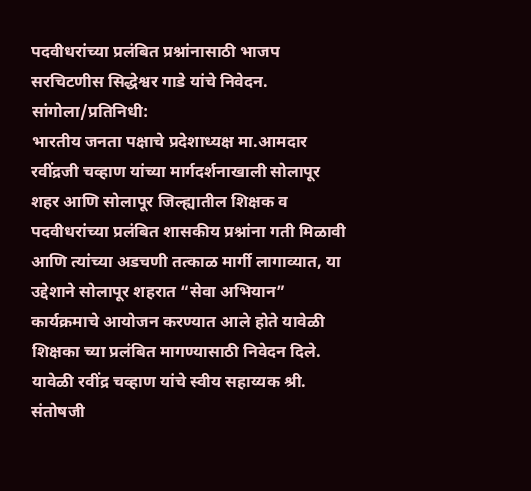पदवीधरांच्या प्रलंबित प्रश्नांनासाठी भाजप सरचिटणीस सिद्धेश्वर गाडे यांचे निवेदन.
सांगोला/प्रतिनिधी:
भारतीय जनता पक्षाचे प्रदेशाध्यक्ष मा.आमदार रवींद्रजी चव्हाण यांच्या मार्गदर्शनाखाली सोलापूर शहर आणि सोलापूर जिल्ह्यातील शिक्षक व पदवीधरांच्या प्रलंबित शासकीय प्रश्नांना गती मिळावी आणि त्यांच्या अडचणी तत्काळ मार्गी लागाव्यात, या उद्देशाने सोलापूर शहरात “सेवा अभियान” कार्यक्रमाचे आयोजन करण्यात आले होते यावेळी शिक्षका च्या प्रलंबित मागण्यासाठी निवेदन दिले.
यावेळी रवींद्र चव्हाण यांचे स्वीय सहाय्यक श्री. संतोषजी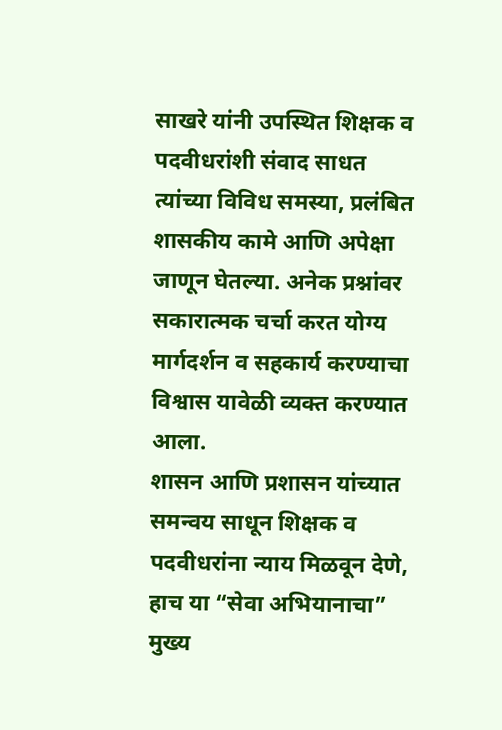साखरे यांनी उपस्थित शिक्षक व पदवीधरांशी संवाद साधत त्यांच्या विविध समस्या, प्रलंबित शासकीय कामे आणि अपेक्षा जाणून घेतल्या. अनेक प्रश्नांवर सकारात्मक चर्चा करत योग्य मार्गदर्शन व सहकार्य करण्याचा विश्वास यावेळी व्यक्त करण्यात आला.
शासन आणि प्रशासन यांच्यात समन्वय साधून शिक्षक व पदवीधरांना न्याय मिळवून देणे, हाच या “सेवा अभियानाचा” मुख्य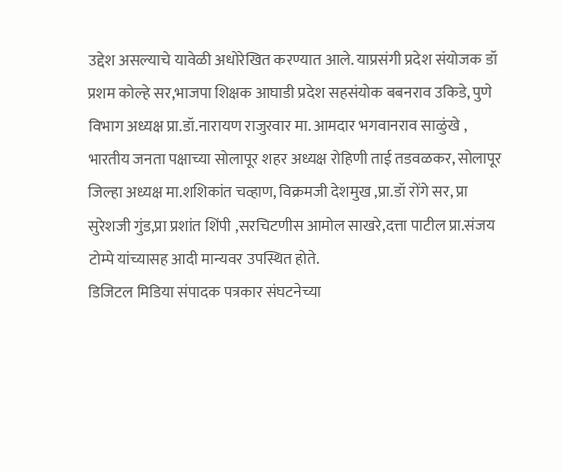उद्देश असल्याचे यावेळी अधोरेखित करण्यात आले. याप्रसंगी प्रदेश संयोजक डॉ प्रशम कोल्हे सर,भाजपा शिक्षक आघाडी प्रदेश सहसंयोक बबनराव उकिडे, पुणे विभाग अध्यक्ष प्रा.डॉ.नारायण राजुरवार मा. आमदार भगवानराव साळुंखे , भारतीय जनता पक्षाच्या सोलापूर शहर अध्यक्ष रोहिणी ताई तडवळकर, सोलापूर जिल्हा अध्यक्ष मा.शशिकांत चव्हाण, विक्रमजी देशमुख ,प्रा.डॉ रोंगे सर, प्रा सुरेशजी गुंड,प्रा प्रशांत शिंपी ,सरचिटणीस आमोल साखरे,दत्ता पाटील प्रा.संजय टोम्पे यांच्यासह आदी मान्यवर उपस्थित होते.
डिजिटल मिडिया संपादक पत्रकार संघटनेच्या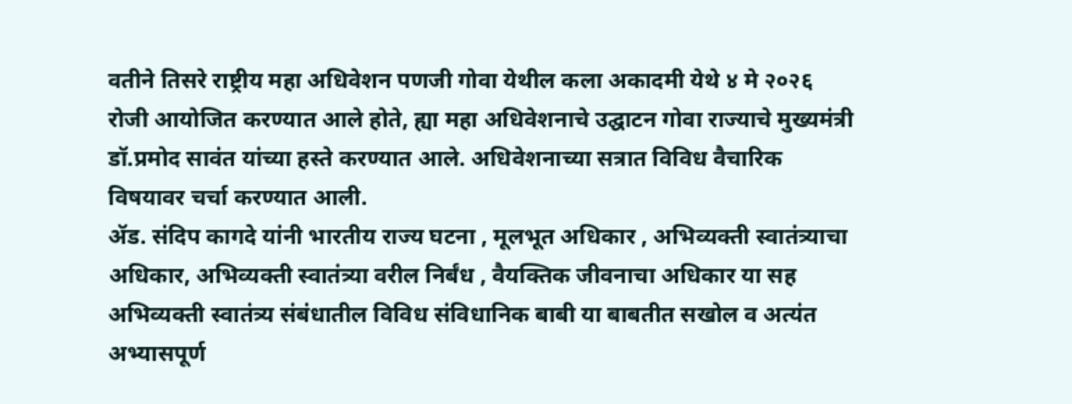वतीने तिसरे राष्ट्रीय महा अधिवेशन पणजी गोवा येथील कला अकादमी येथे ४ मे २०२६ रोजी आयोजित करण्यात आले होते, ह्या महा अधिवेशनाचे उद्घाटन गोवा राज्याचे मुख्यमंत्री डॉ.प्रमोद सावंत यांच्या हस्ते करण्यात आले. अधिवेशनाच्या सत्रात विविध वैचारिक विषयावर चर्चा करण्यात आली.
ॲड. संदिप कागदे यांनी भारतीय राज्य घटना , मूलभूत अधिकार , अभिव्यक्ती स्वातंत्र्याचा अधिकार, अभिव्यक्ती स्वातंत्र्या वरील निर्बंध , वैयक्तिक जीवनाचा अधिकार या सह अभिव्यक्ती स्वातंत्र्य संबंधातील विविध संविधानिक बाबी या बाबतीत सखोल व अत्यंत अभ्यासपूर्ण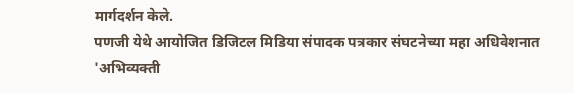मार्गदर्शन केले.
पणजी येथे आयोजित डिजिटल मिडिया संपादक पत्रकार संघटनेच्या महा अधिवेशनात 'अभिव्यक्ती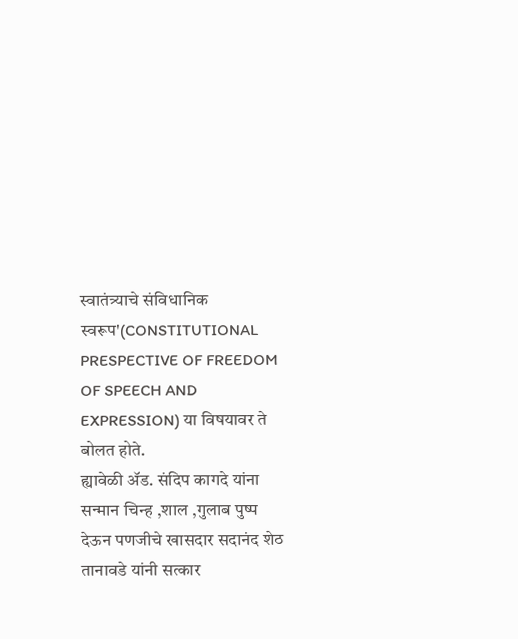स्वातंत्र्याचे संविधानिक स्वरूप'(CONSTITUTIONAL PRESPECTIVE OF FREEDOM OF SPEECH AND EXPRESSION) या विषयावर ते बोलत होते.
ह्यावेळी ॲड. संदिप कागदे यांना सन्मान चिन्ह ,शाल ,गुलाब पुष्प देऊन पणजीचे खासदार सदानंद शेठ तानावडे यांनी सत्कार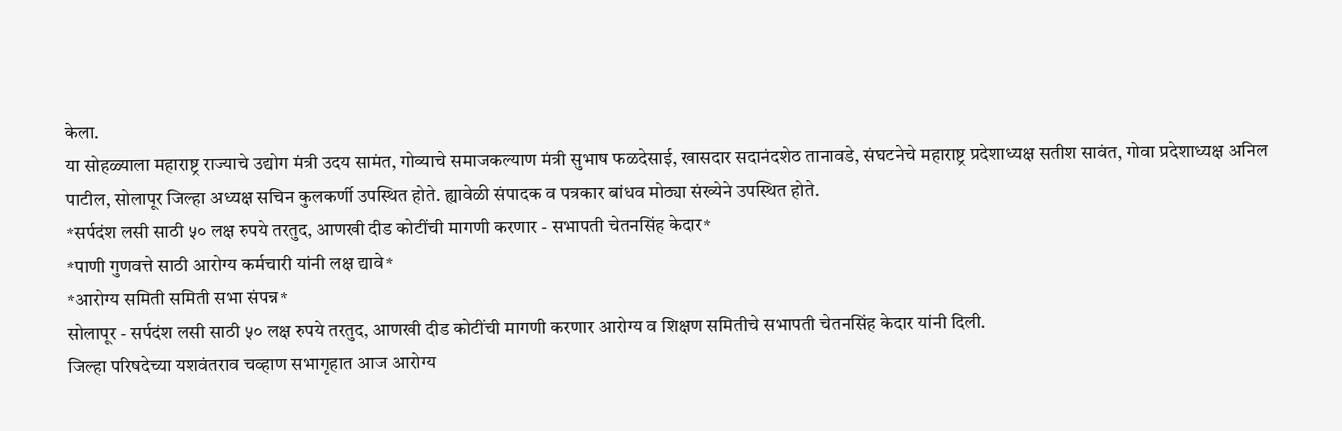केला.
या सोहळ्याला महाराष्ट्र राज्याचे उद्योग मंत्री उदय सामंत, गोव्याचे समाजकल्याण मंत्री सुभाष फळदेसाई, खासदार सदानंदशेठ तानावडे, संघटनेचे महाराष्ट्र प्रदेशाध्यक्ष सतीश सावंत, गोवा प्रदेशाध्यक्ष अनिल पाटील, सोलापूर जिल्हा अध्यक्ष सचिन कुलकर्णी उपस्थित होते. ह्यावेळी संपादक व पत्रकार बांधव मोठ्या संख्येने उपस्थित होते.
*सर्पदंश लसी साठी ५० लक्ष रुपये तरतुद, आणखी दीड कोटींची मागणी करणार - सभापती चेतनसिंह केदार*
*पाणी गुणवत्ते साठी आरोग्य कर्मचारी यांनी लक्ष द्यावे*
*आरोग्य समिती समिती सभा संपन्न*
सोलापूर - सर्पदंश लसी साठी ५० लक्ष रुपये तरतुद, आणखी दीड कोटींची मागणी करणार आरोग्य व शिक्षण समितीचे सभापती चेतनसिंह केदार यांनी दिली.
जिल्हा परिषदेच्या यशवंतराव चव्हाण सभागृहात आज आरोग्य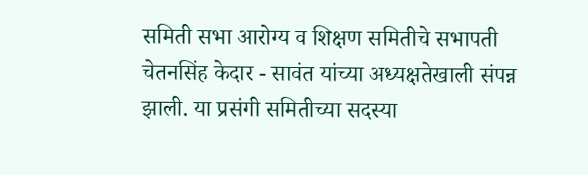समिती सभा आरोग्य व शिक्षण समितीचे सभापती चेतनसिंह केदार - सावंत यांच्या अध्यक्षतेखाली संपन्न झाली. या प्रसंगी समितीच्या सदस्या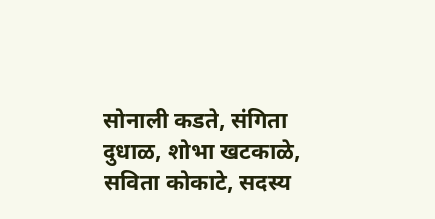सोनाली कडते, संगिता दुधाळ, शोभा खटकाळे, सविता कोकाटे, सदस्य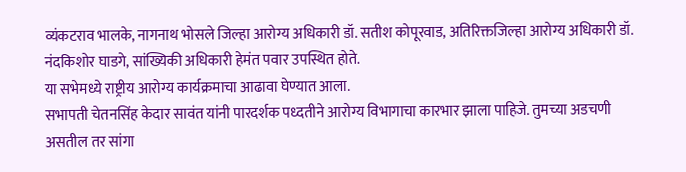व्यंकटराव भालके, नागनाथ भोसले जिल्हा आरोग्य अधिकारी डॉ. सतीश कोपूरवाड, अतिरिक्तजिल्हा आरोग्य अधिकारी डॉ. नंदकिशोर घाडगे, सांख्यिकी अधिकारी हेमंत पवार उपस्थित होते.
या सभेमध्ये राष्ट्रीय आरोग्य कार्यक्रमाचा आढावा घेण्यात आला.
सभापती चेतनसिंह केदार सावंत यांनी पारदर्शक पध्दतीने आरोग्य विभागाचा कारभार झाला पाहिजे. तुमच्या अडचणी असतील तर सांगा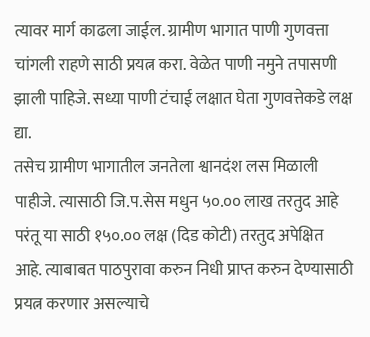त्यावर मार्ग काढला जाईल. ग्रामीण भागात पाणी गुणवत्ता चांगली राहणे साठी प्रयत्न करा. वेळेत पाणी नमुने तपासणी झाली पाहिजे. सध्या पाणी टंचाई लक्षात घेता गुणवत्तेकडे लक्ष द्या.
तसेच ग्रामीण भागातील जनतेला श्वानदंश लस मिळाली पाहीजे. त्यासाठी जि.प.सेस मधुन ५०.०० लाख तरतुद आहे परंतू या साठी १५०.०० लक्ष (दिड कोटी) तरतुद अपेक्षित आहे. त्याबाबत पाठपुरावा करुन निधी प्राप्त करुन देण्यासाठी प्रयत्न करणार असल्याचे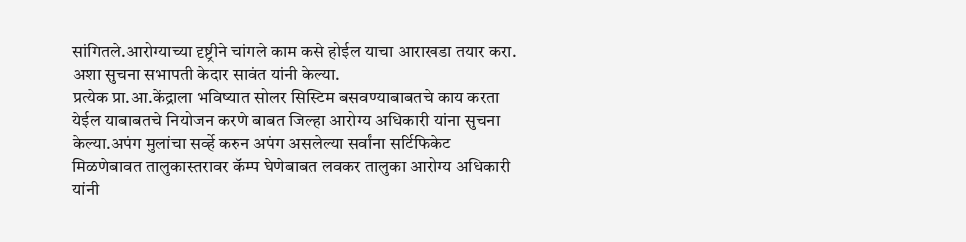सांगितले.आरोग्याच्या दृष्ट्रीने चांगले काम कसे होईल याचा आराखडा तयार करा. अशा सुचना सभापती केदार सावंत यांनी केल्या.
प्रत्येक प्रा.आ.केंद्राला भविष्यात सोलर सिस्टिम बसवण्याबाबतचे काय करता येईल याबाबतचे नियोजन करणे बाबत जिल्हा आरोग्य अधिकारी यांना सुचना केल्या.अपंग मुलांचा सर्व्हे करुन अपंग असलेल्या सर्वांना सर्टिफिकेट मिळणेबावत तालुकास्तरावर कॅम्प घेणेबाबत लवकर तालुका आरोग्य अधिकारी यांनी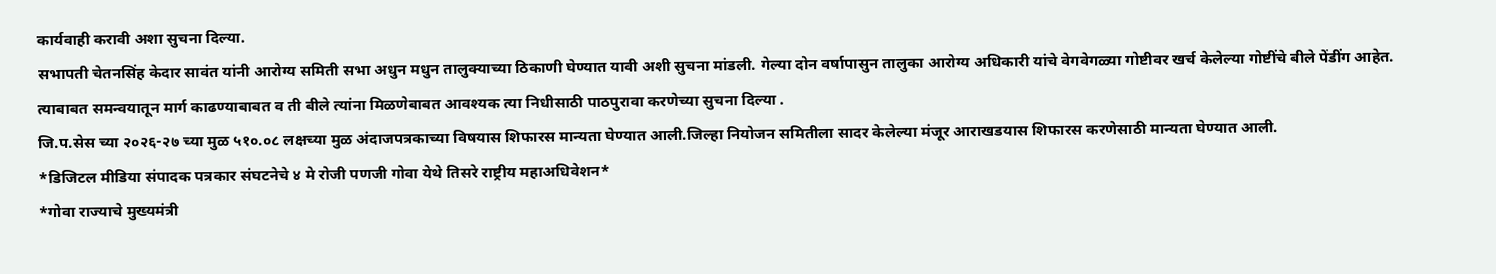कार्यवाही करावी अशा सुचना दिल्या.
सभापती चेतनसिंह केदार सावंत यांनी आरोग्य समिती सभा अधुन मधुन तालुक्याच्या ठिकाणी घेण्यात यावी अशी सुचना मांडली. गेल्या दोन वर्षापासुन तालुका आरोग्य अधिकारी यांचे वेगवेगळ्या गोष्टीवर खर्च केलेल्या गोष्टींचे बीले पेंडींग आहेत. त्याबाबत समन्वयातून मार्ग काढण्याबाबत व ती बीले त्यांना मिळणेबाबत आवश्यक त्या निधीसाठी पाठपुरावा करणेच्या सुचना दिल्या .
जि.प.सेस च्या २०२६-२७ च्या मुळ ५१०.०८ लक्षच्या मुळ अंदाजपत्रकाच्या विषयास शिफारस मान्यता घेण्यात आली.जिल्हा नियोजन समितीला सादर केलेल्या मंजूर आराखडयास शिफारस करणेसाठी मान्यता घेण्यात आली.
*डिजिटल मीडिया संपादक पत्रकार संघटनेचे ४ मे रोजी पणजी गोवा येथे तिसरे राष्ट्रीय महाअधिवेशन*
*गोवा राज्याचे मुख्यमंत्री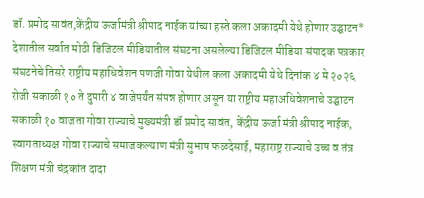डॉ. प्रमोद सावंत,केंद्रीय ऊर्जामंत्री श्रीपाद नाईक यांच्या हस्ते कला अकादमी येथे होणार उद्घाटन*
देशातील सर्वात मोठी डिजिटल मीडियातील संघटना असलेल्या डिजिटल मीडिया संपादक पत्रकार संघटनेचे तिसरे राष्ट्रीय महाधिवेशन पणजी गोवा येथील कला अकादमी येथे दिनांक ४ मे २०२६ रोजी सकाळी १० ते दुपारी ४ वाजेपर्यंत संपन्न होणार असून या राष्ट्रीय महाअधिवेशनाचे उद्घाटन सकाळी १० वाजता गोवा राज्याचे मुख्यमंत्री डॉ प्रमोद सावंत, केंद्रीय ऊर्जा मंत्री श्रीपाद नाईक, स्वागताध्यक्ष गोवा राज्याचे समाजकल्याण मंत्री सुभाष फळदेसाई, महाराष्ट्र राज्याचे उच्च व तंत्र शिक्षण मंत्री चंद्रकांत दादा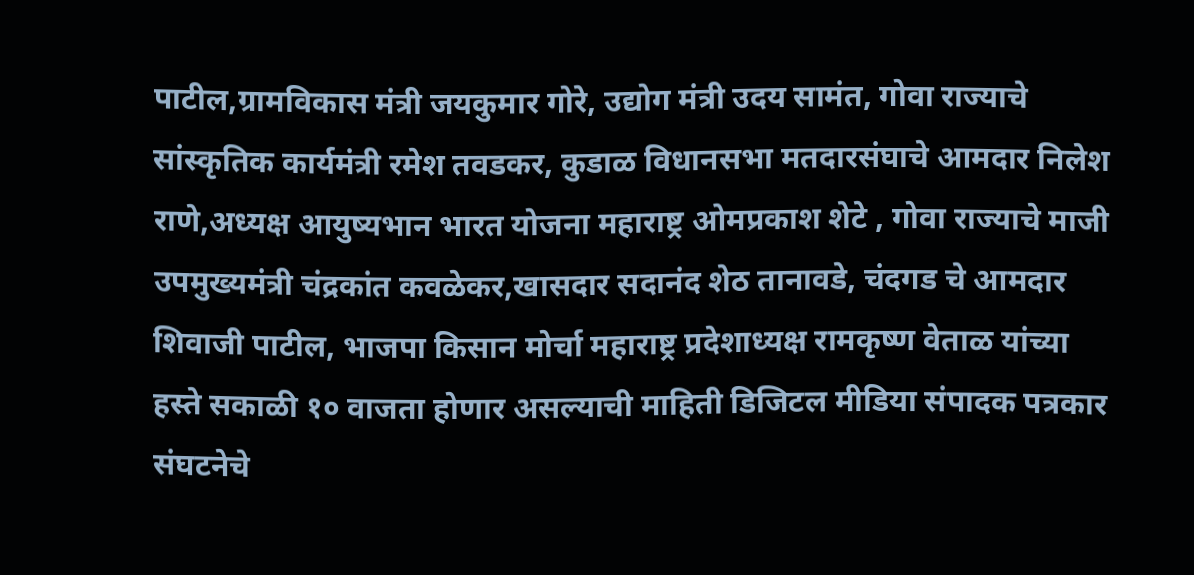पाटील,ग्रामविकास मंत्री जयकुमार गोरे, उद्योग मंत्री उदय सामंत, गोवा राज्याचे सांस्कृतिक कार्यमंत्री रमेश तवडकर, कुडाळ विधानसभा मतदारसंघाचे आमदार निलेश राणे,अध्यक्ष आयुष्यभान भारत योजना महाराष्ट्र ओमप्रकाश शेटे , गोवा राज्याचे माजी उपमुख्यमंत्री चंद्रकांत कवळेकर,खासदार सदानंद शेठ तानावडे, चंदगड चे आमदार शिवाजी पाटील, भाजपा किसान मोर्चा महाराष्ट्र प्रदेशाध्यक्ष रामकृष्ण वेताळ यांच्या हस्ते सकाळी १० वाजता होणार असल्याची माहिती डिजिटल मीडिया संपादक पत्रकार संघटनेचे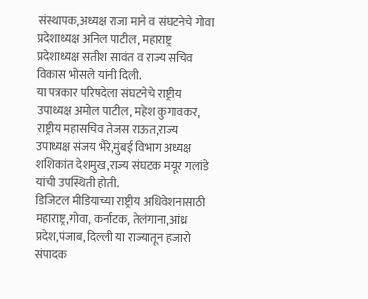संस्थापक,अध्यक्ष राजा माने व संघटनेचे गोवा प्रदेशाध्यक्ष अनिल पाटील, महाराष्ट्र प्रदेशाध्यक्ष सतीश सावंत व राज्य सचिव विकास भोसले यांनी दिली.
या पत्रकार परिषदेला संघटनेचे राष्ट्रीय उपाध्यक्ष अमोल पाटील, महेश कुगावकर, राष्ट्रीय महासचिव तेजस राऊत,राज्य उपाध्यक्ष संजय भैरे,मुंबई विभाग अध्यक्ष शशिकांत देशमुख,राज्य संघटक मयूर गलांडे यांची उपस्थिती होती.
डिजिटल मीडियाच्या राष्ट्रीय अधिवेशनासाठी महाराष्ट्र,गोवा, कर्नाटक, तेलंगाना,आंध्र प्रदेश,पंजाब, दिल्ली या राज्यातून हजारो संपादक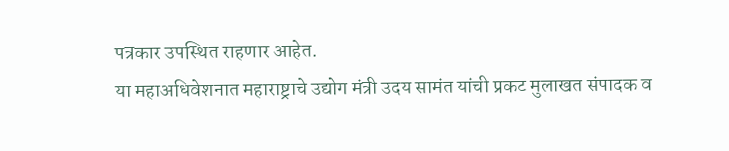पत्रकार उपस्थित राहणार आहेत.
या महाअधिवेशनात महाराष्ट्राचे उद्योग मंत्री उदय सामंत यांची प्रकट मुलाखत संपादक व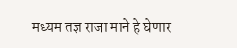मध्यम तज्ञ राजा माने हे घेणार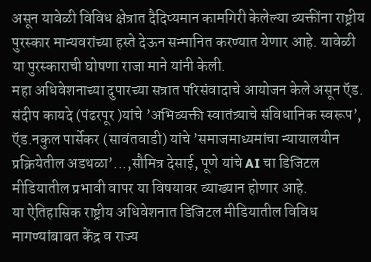असून यावेळी विविध क्षेत्रात दैदिप्यमान कामगिरी केलेल्या व्यक्तींना राष्ट्रीय पुरस्कार मान्यवरांच्या हस्ते देऊन सन्मानित करण्यात येणार आहे. यावेळी या पुरस्काराची घोषणा राजा माने यांनी केली.
महा अधिवेशनाच्या दुपारच्या सत्रात परिसंवादाचे आयोजन केले असून ऍड. संदीप कायदे (पंढरपूर )यांचे ’अभिव्यक्ती स्वातंत्र्याचे संविधानिक स्वरूप’, ऍड.नकुल पार्सेकर (सावंतवाडी) यांचे ’समाजमाध्यमांचा न्यायालयीन प्रक्रियेतील अडथळा’...,सौमित्र देसाई, पूणे यांचे AI चा डिजिटल मीडियातील प्रभावी वापर या विषयावर व्याख्यान होणार आहे.
या ऐतिहासिक राष्ट्रीय अधिवेशनात डिजिटल मीडियातील विविध मागण्यांबाबत केंद्र व राज्य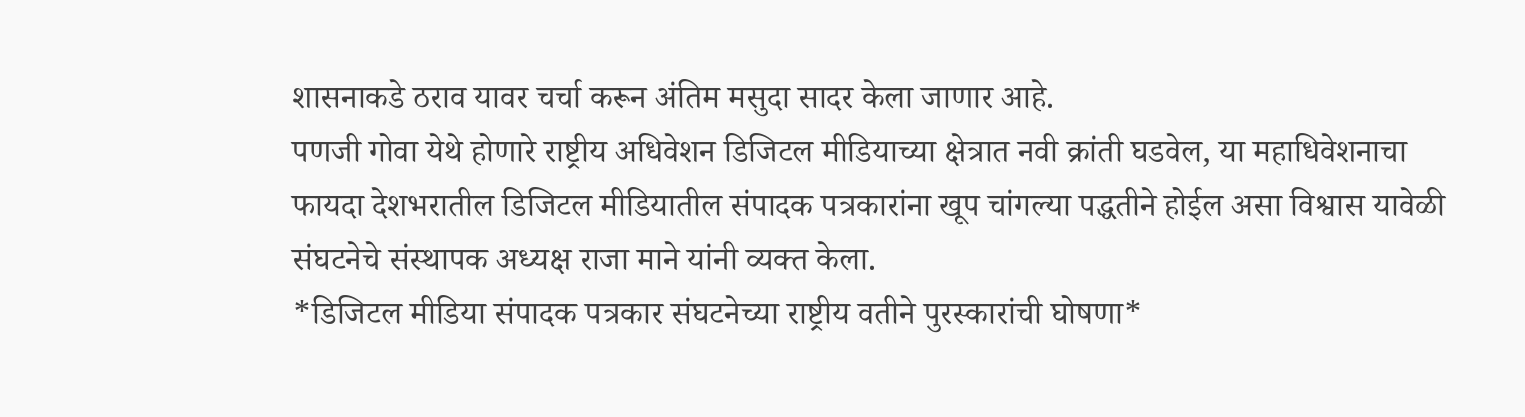शासनाकडे ठराव यावर चर्चा करून अंतिम मसुदा सादर केला जाणार आहे.
पणजी गोवा येथे होणारे राष्ट्रीय अधिवेशन डिजिटल मीडियाच्या क्षेत्रात नवी क्रांती घडवेल, या महाधिवेशनाचा फायदा देशभरातील डिजिटल मीडियातील संपादक पत्रकारांना खूप चांगल्या पद्धतीने होईल असा विश्वास यावेळी संघटनेचे संस्थापक अध्यक्ष राजा माने यांनी व्यक्त केला.
*डिजिटल मीडिया संपादक पत्रकार संघटनेच्या राष्ट्रीय वतीने पुरस्कारांची घोषणा*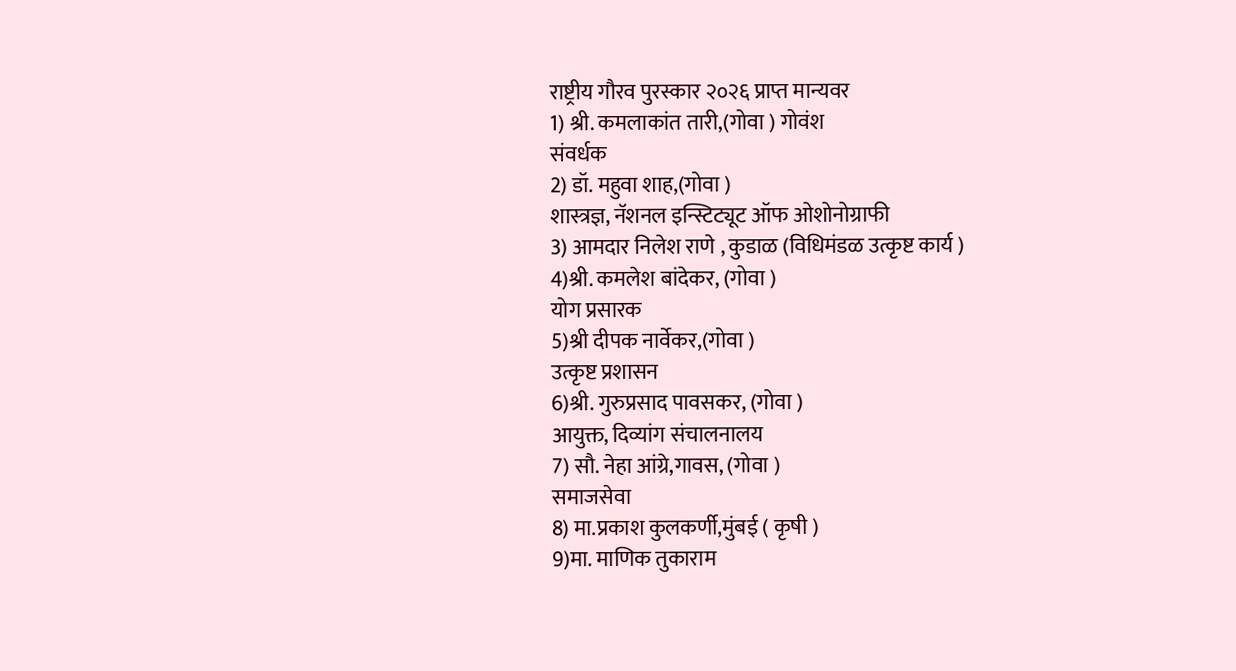राष्ट्रीय गौरव पुरस्कार २०२६ प्राप्त मान्यवर
1) श्री. कमलाकांत तारी,(गोवा ) गोवंश
संवर्धक
2) डॉ. महुवा शाह,(गोवा )
शास्त्रज्ञ, नॅशनल इन्स्टिट्यूट ऑफ ओशोनोग्राफी
3) आमदार निलेश राणे , कुडाळ (विधिमंडळ उत्कृष्ट कार्य )
4)श्री. कमलेश बांदेकर, (गोवा )
योग प्रसारक
5)श्री दीपक नार्वेकर,(गोवा )
उत्कृष्ट प्रशासन
6)श्री. गुरुप्रसाद पावसकर, (गोवा )
आयुक्त, दिव्यांग संचालनालय
7) सौ. नेहा आंग्रे,गावस, (गोवा )
समाजसेवा
8) मा.प्रकाश कुलकर्णी,मुंबई ( कृषी )
9)मा. माणिक तुकाराम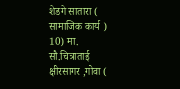शेडगे सातारा ( सामाजिक कार्य )
10) मा. सौ.चित्राताई क्षीरसागर ,गोवा (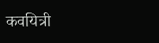कवयित्री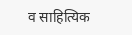व साहित्यिक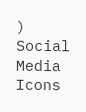)
Social Media Icons